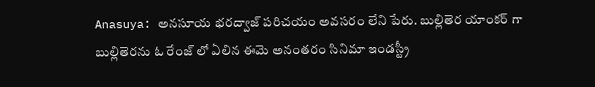Anasuya: అనసూయ భరద్వాజ్ పరిచయం అవసరం లేని పేరు. బుల్లితెర యాంకర్ గా బుల్లితెరను ఓ రేంజ్ లో ఏలిన ఈమె అనంతరం సినిమా ఇండస్ట్రీ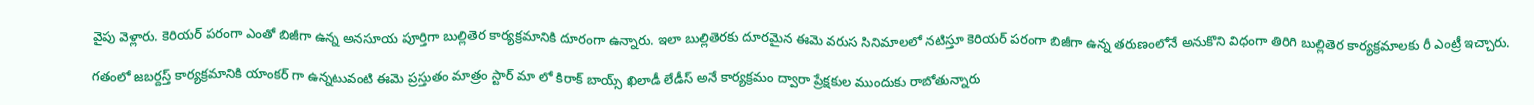వైపు వెళ్లారు. కెరియర్ పరంగా ఎంతో బిజీగా ఉన్న అనసూయ పూర్తిగా బుల్లితెర కార్యక్రమానికి దూరంగా ఉన్నారు. ఇలా బుల్లితెరకు దూరమైన ఈమె వరుస సినిమాలలో నటిస్తూ కెరియర్ పరంగా బిజీగా ఉన్న తరుణంలోనే అనుకొని విధంగా తిరిగి బుల్లితెర కార్యక్రమాలకు రీ ఎంట్రీ ఇచ్చారు.

గతంలో జబర్దస్త్ కార్యక్రమానికి యాంకర్ గా ఉన్నటువంటి ఈమె ప్రస్తుతం మాత్రం స్టార్ మా లో కిరాక్ బాయ్స్ ఖిలాడీ లేడీస్ అనే కార్యక్రమం ద్వారా ప్రేక్షకుల ముందుకు రాబోతున్నారు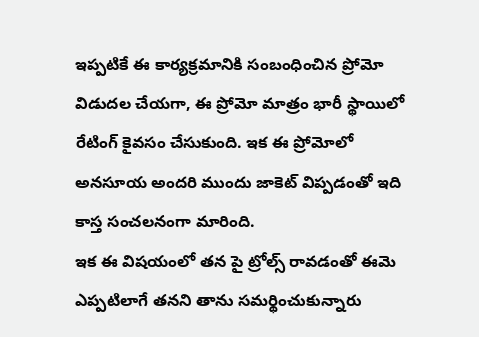ఇప్పటికే ఈ కార్యక్రమానికి సంబంధించిన ప్రోమో విడుదల చేయగా, ఈ ప్రోమో మాత్రం భారీ స్థాయిలో రేటింగ్ కైవసం చేసుకుంది. ఇక ఈ ప్రోమోలో అనసూయ అందరి ముందు జాకెట్ విప్పడంతో ఇది కాస్త సంచలనంగా మారింది.
ఇక ఈ విషయంలో తన పై ట్రోల్స్ రావడంతో ఈమె ఎప్పటిలాగే తనని తాను సమర్థించుకున్నారు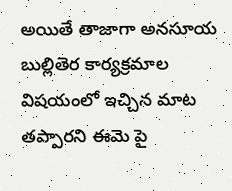అయితే తాజాగా అనసూయ బుల్లితెర కార్యక్రమాల విషయంలో ఇచ్చిన మాట తప్పారని ఈమె పై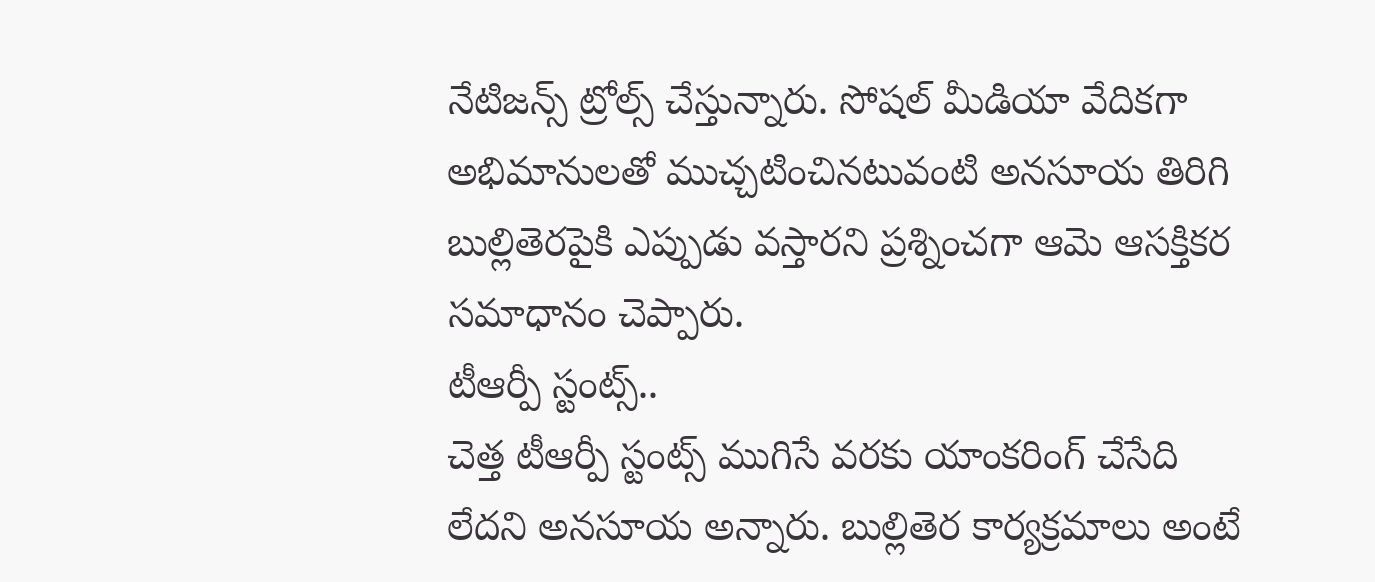నేటిజన్స్ ట్రోల్స్ చేస్తున్నారు. సోషల్ మీడియా వేదికగా అభిమానులతో ముచ్చటించినటువంటి అనసూయ తిరిగి బుల్లితెరపైకి ఎప్పుడు వస్తారని ప్రశ్నించగా ఆమె ఆసక్తికర సమాధానం చెప్పారు.
టీఆర్పీ స్టంట్స్..
చెత్త టీఆర్పీ స్టంట్స్ ముగిసే వరకు యాంకరింగ్ చేసేది లేదని అనసూయ అన్నారు. బుల్లితెర కార్యక్రమాలు అంటే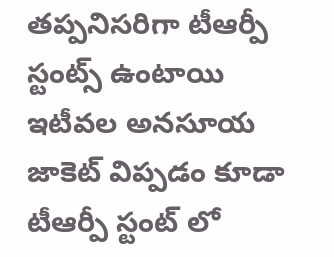తప్పనిసరిగా టీఆర్పీ స్టంట్స్ ఉంటాయి ఇటీవల అనసూయ జాకెట్ విప్పడం కూడా టీఆర్పీ స్టంట్ లో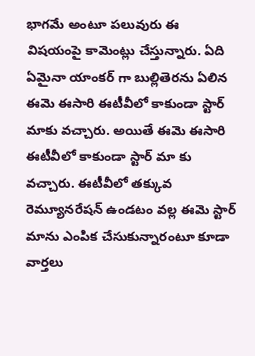భాగమే అంటూ పలువురు ఈ విషయంపై కామెంట్లు చేస్తున్నారు. ఏది ఏమైనా యాంకర్ గా బుల్లితెరను ఏలిన ఈమె ఈసారి ఈటీవీలో కాకుండా స్టార్ మాకు వచ్చారు. అయితే ఈమె ఈసారి ఈటీవీలో కాకుండా స్టార్ మా కు వచ్చారు. ఈటీవీలో తక్కువ రెమ్యూనరేషన్ ఉండటం వల్ల ఈమె స్టార్ మాను ఎంపిక చేసుకున్నారంటూ కూడా వార్తలు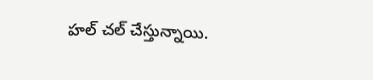హల్ చల్ చేస్తున్నాయి.